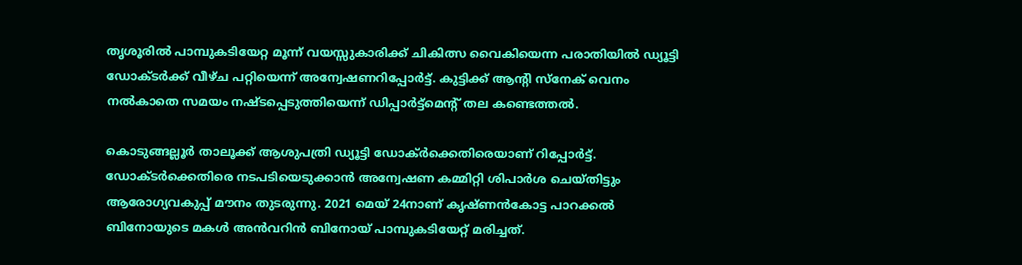തൃശൂരില്‍ പാമ്പുകടിയേറ്റ മൂന്ന് വയസ്സുകാരിക്ക് ചികിത്സ വൈകിയെന്ന പരാതിയില്‍ ഡ്യൂട്ടി ഡോക്ടര്‍ക്ക് വീഴ്ച പറ്റിയെന്ന് അന്വേഷണറിപ്പോര്‍ട്ട്. കുട്ടിക്ക് ആന്റി സ്‌നേക് വെനം നല്‍കാതെ സമയം നഷ്ടപ്പെടുത്തിയെന്ന് ഡിപ്പാര്‍ട്ട്‌മെന്റ് തല കണ്ടെത്തല്‍.

കൊടുങ്ങല്ലൂര്‍ താലൂക്ക് ആശുപത്രി ഡ്യൂട്ടി ഡോക്ര്‍ക്കെതിരെയാണ് റിപ്പോര്‍ട്ട്. ഡോക്ടര്‍ക്കെതിരെ നടപടിയെടുക്കാന്‍ അന്വേഷണ കമ്മിറ്റി ശിപാര്‍ശ ചെയ്തിട്ടും ആരോഗ്യവകുപ്പ് മൗനം തുടരുന്നു. 2021 മെയ് 24നാണ് കൃഷ്ണന്‍കോട്ട പാറക്കല്‍ ബിനോയുടെ മകള്‍ അന്‍വറിന്‍ ബിനോയ് പാമ്പുകടിയേറ്റ് മരിച്ചത്.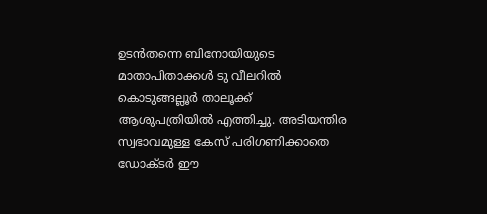ഉടന്‍തന്നെ ബിനോയിയുടെ മാതാപിതാക്കള്‍ ടു വീലറില്‍ കൊടുങ്ങല്ലൂര്‍ താലൂക്ക് ആശുപത്രിയില്‍ എത്തിച്ചു. അടിയന്തിര സ്വഭാവമുള്ള കേസ് പരിഗണിക്കാതെ ഡോക്ടര്‍ ഈ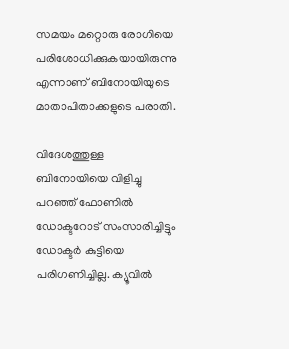സമയം മറ്റൊരു രോഗിയെ പരിശോധിക്കുകയായിരുന്നു എന്നാണ് ബിനോയിയുടെ മാതാപിതാക്കളുടെ പരാതി.

വിദേശത്തുള്ള ബിനോയിയെ വിളിച്ചു പറഞ്ഞ് ഫോണില്‍ ഡോക്ടറോട് സംസാരിച്ചിട്ടും ഡോക്ടര്‍ കുട്ടിയെ പരിഗണിച്ചില്ല. ക്യൂവില്‍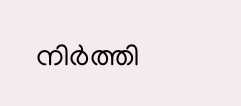നിര്‍ത്തി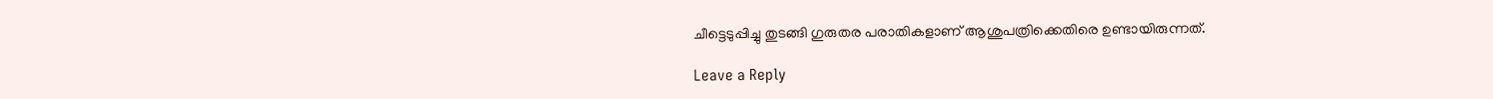ചീട്ടെടുപ്പിച്ചു തുടങ്ങി ഗുരുതര പരാതികളാണ് ആശുപത്രിക്കെതിരെ ഉണ്ടായിരുന്നത്.

Leave a Reply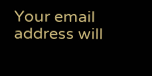Your email address will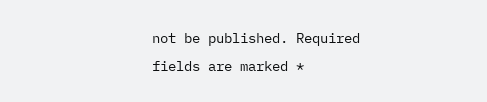not be published. Required fields are marked *